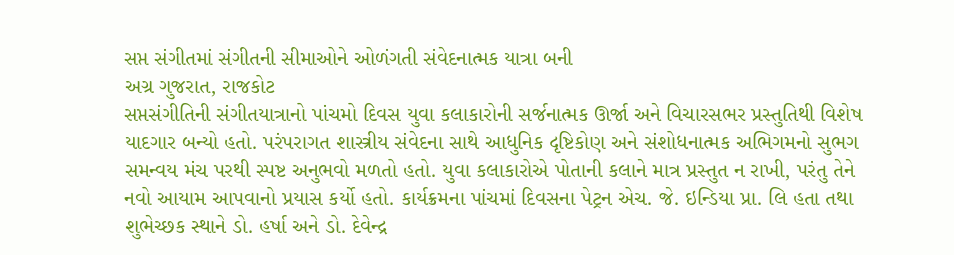સપ્ત સંગીતમાં સંગીતની સીમાઓને ઓળંગતી સંવેદનાત્મક યાત્રા બની
અગ્ર ગુજરાત, રાજકોટ
સપ્તસંગીતિની સંગીતયાત્રાનો પાંચમો દિવસ યુવા કલાકારોની સર્જનાત્મક ઊર્જા અને વિચારસભર પ્રસ્તુતિથી વિશેષ યાદગાર બન્યો હતો. પરંપરાગત શાસ્ત્રીય સંવેદના સાથે આધુનિક દૃષ્ટિકોણ અને સંશોધનાત્મક અભિગમનો સુભગ સમન્વય મંચ પરથી સ્પષ્ટ અનુભવો મળતો હતો. યુવા કલાકારોએ પોતાની કલાને માત્ર પ્રસ્તુત ન રાખી, પરંતુ તેને નવો આયામ આપવાનો પ્રયાસ કર્યો હતો. કાર્યક્રમના પાંચમાં દિવસના પેટ્રન એચ. જે. ઇન્ડિયા પ્રા. લિ હતા તથા શુભેચ્છક સ્થાને ડો. હર્ષા અને ડો. દેવેન્દ્ર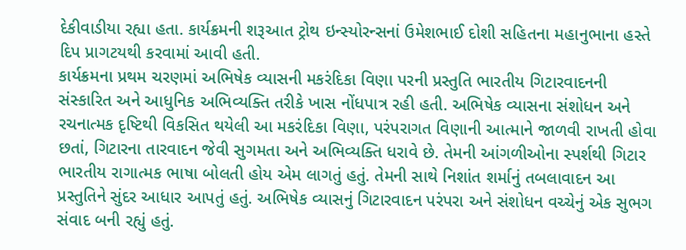દેકીવાડીયા રહ્યા હતા. કાર્યક્રમની શરૂઆત ટ્રોથ ઇન્સ્યોરન્સનાં ઉમેશભાઈ દોશી સહિતના મહાનુભાના હસ્તે દિપ પ્રાગટયથી કરવામાં આવી હતી.
કાર્યક્રમના પ્રથમ ચરણમાં અભિષેક વ્યાસની મકરંદિકા વિણા પરની પ્રસ્તુતિ ભારતીય ગિટારવાદનની સંસ્કારિત અને આધુનિક અભિવ્યક્તિ તરીકે ખાસ નોંધપાત્ર રહી હતી. અભિષેક વ્યાસના સંશોધન અને રચનાત્મક દૃષ્ટિથી વિકસિત થયેલી આ મકરંદિકા વિણા, પરંપરાગત વિણાની આત્માને જાળવી રાખતી હોવા છતાં, ગિટારના તારવાદન જેવી સુગમતા અને અભિવ્યક્તિ ધરાવે છે. તેમની આંગળીઓના સ્પર્શથી ગિટાર ભારતીય રાગાત્મક ભાષા બોલતી હોય એમ લાગતું હતું. તેમની સાથે નિશાંત શર્માનું તબલાવાદન આ પ્રસ્તુતિને સુંદર આધાર આપતું હતું. અભિષેક વ્યાસનું ગિટારવાદન પરંપરા અને સંશોધન વચ્ચેનું એક સુભગ સંવાદ બની રહ્યું હતું.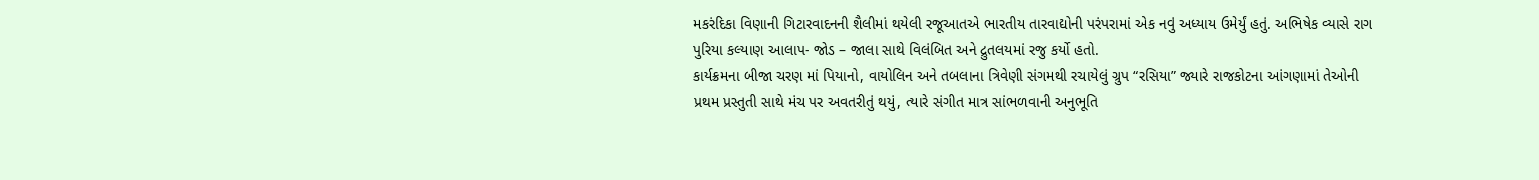મકરંદિકા વિણાની ગિટારવાદનની શૈલીમાં થયેલી રજૂઆતએ ભારતીય તારવાદ્યોની પરંપરામાં એક નવું અધ્યાય ઉમેર્યું હતું. અભિષેક વ્યાસે રાગ પુરિયા કલ્યાણ આલાપ- જોડ – જાલા સાથે વિલંબિત અને દ્રુતલયમાં રજુ કર્યો હતો.
કાર્યક્રમના બીજા ચરણ માં પિયાનો, વાયોલિન અને તબલાના ત્રિવેણી સંગમથી રચાયેલું ગ્રુપ “રસિયા” જ્યારે રાજકોટના આંગણામાં તેઓની પ્રથમ પ્રસ્તુતી સાથે મંચ પર અવતરીતું થયું, ત્યારે સંગીત માત્ર સાંભળવાની અનુભૂતિ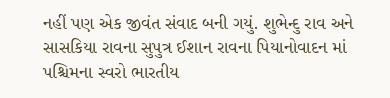નહીં પણ એક જીવંત સંવાદ બની ગયું. શુભેન્દુ રાવ અને સાસકિયા રાવના સુપુત્ર ઈશાન રાવના પિયાનોવાદન માં પશ્ચિમના સ્વરો ભારતીય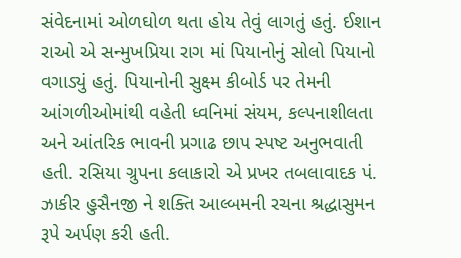સંવેદનામાં ઓળઘોળ થતા હોય તેવું લાગતું હતું. ઈશાન રાઓ એ સન્મુખપ્રિયા રાગ માં પિયાનોનું સોલો પિયાનો વગાડ્યું હતું. પિયાનોની સુક્ષ્મ કીબોર્ડ પર તેમની આંગળીઓમાંથી વહેતી ધ્વનિમાં સંયમ, કલ્પનાશીલતા અને આંતરિક ભાવની પ્રગાઢ છાપ સ્પષ્ટ અનુભવાતી હતી. રસિયા ગ્રુપના કલાકારો એ પ્રખર તબલાવાદક પં. ઝાકીર હુસૈનજી ને શક્તિ આલ્બમની રચના શ્રદ્ધાસુમન રૂપે અર્પણ કરી હતી.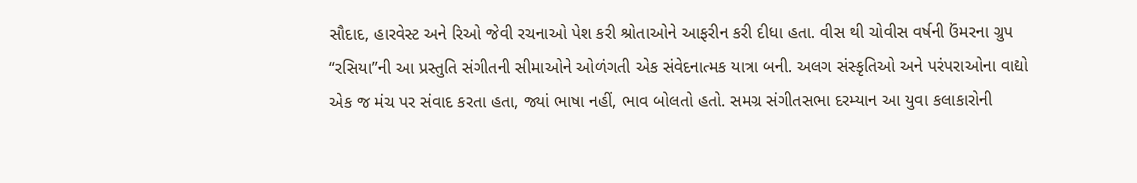સૌદાદ, હારવેસ્ટ અને રિઓ જેવી રચનાઓ પેશ કરી શ્રોતાઓને આફરીન કરી દીધા હતા. વીસ થી ચોવીસ વર્ષની ઉંમરના ગ્રુપ “રસિયા”ની આ પ્રસ્તુતિ સંગીતની સીમાઓને ઓળંગતી એક સંવેદનાત્મક યાત્રા બની. અલગ સંસ્કૃતિઓ અને પરંપરાઓના વાદ્યો એક જ મંચ પર સંવાદ કરતા હતા, જ્યાં ભાષા નહીં, ભાવ બોલતો હતો. સમગ્ર સંગીતસભા દરમ્યાન આ યુવા કલાકારોની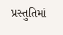પ્રસ્તુતિમાં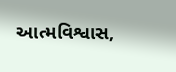આત્મવિશ્વાસ,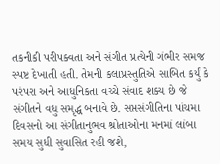તકનીકી પરીપક્વતા અને સંગીત પ્રત્યેની ગંભીર સમજ સ્પષ્ટ દેખાતી હતી. તેમની કલાપ્રસ્તુતિએ સાબિત કર્યું કે પરંપરા અને આધુનિકતા વચ્ચે સંવાદ શક્ય છે જે સંગીતને વધુ સમૃદ્ધ બનાવે છે. સપ્તસંગીતિના પાંચમા દિવસનો આ સંગીતાનુભવ શ્રોતાઓના મનમાં લાંબા સમય સુધી સુવાસિત રહી જશે,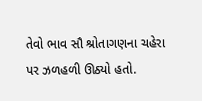તેવો ભાવ સૌ શ્રોતાગણના ચહેરા પર ઝળહળી ઊઠ્યો હતો.